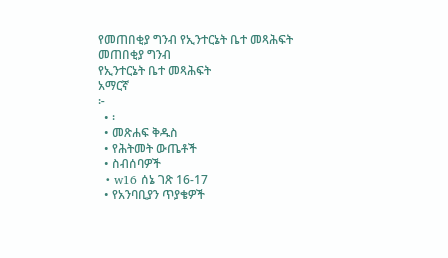የመጠበቂያ ግንብ የኢንተርኔት ቤተ መጻሕፍት
መጠበቂያ ግንብ
የኢንተርኔት ቤተ መጻሕፍት
አማርኛ
፦
  • ፡
  • መጽሐፍ ቅዱስ
  • የሕትመት ውጤቶች
  • ስብሰባዎች
  • w16 ሰኔ ገጽ 16-17
  • የአንባቢያን ጥያቄዎች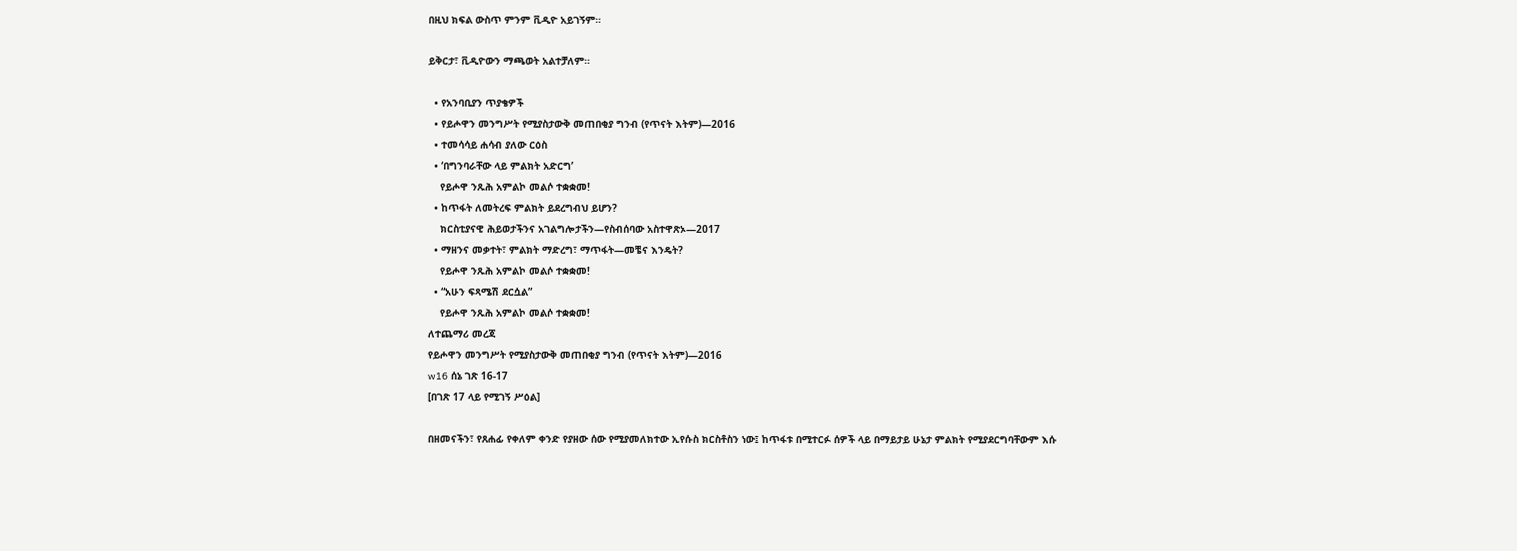በዚህ ክፍል ውስጥ ምንም ቪዲዮ አይገኝም።

ይቅርታ፣ ቪዲዮውን ማጫወት አልተቻለም።

  • የአንባቢያን ጥያቄዎች
  • የይሖዋን መንግሥት የሚያስታውቅ መጠበቂያ ግንብ (የጥናት እትም)—2016
  • ተመሳሳይ ሐሳብ ያለው ርዕስ
  • ‘በግንባራቸው ላይ ምልክት አድርግ’
    የይሖዋ ንጹሕ አምልኮ መልሶ ተቋቋመ!
  • ከጥፋት ለመትረፍ ምልክት ይደረግብህ ይሆን?
    ክርስቲያናዊ ሕይወታችንና አገልግሎታችን—የስብሰባው አስተዋጽኦ—2017
  • ማዘንና መቃተት፣ ምልክት ማድረግ፣ ማጥፋት—መቼና እንዴት?
    የይሖዋ ንጹሕ አምልኮ መልሶ ተቋቋመ!
  • “አሁን ፍጻሜሽ ደርሷል”
    የይሖዋ ንጹሕ አምልኮ መልሶ ተቋቋመ!
ለተጨማሪ መረጃ
የይሖዋን መንግሥት የሚያስታውቅ መጠበቂያ ግንብ (የጥናት እትም)—2016
w16 ሰኔ ገጽ 16-17
[በገጽ 17 ላይ የሚገኝ ሥዕል]

በዘመናችን፣ የጸሐፊ የቀለም ቀንድ የያዘው ሰው የሚያመለክተው ኢየሱስ ክርስቶስን ነው፤ ከጥፋቱ በሚተርፉ ሰዎች ላይ በማይታይ ሁኔታ ምልክት የሚያደርግባቸውም እሱ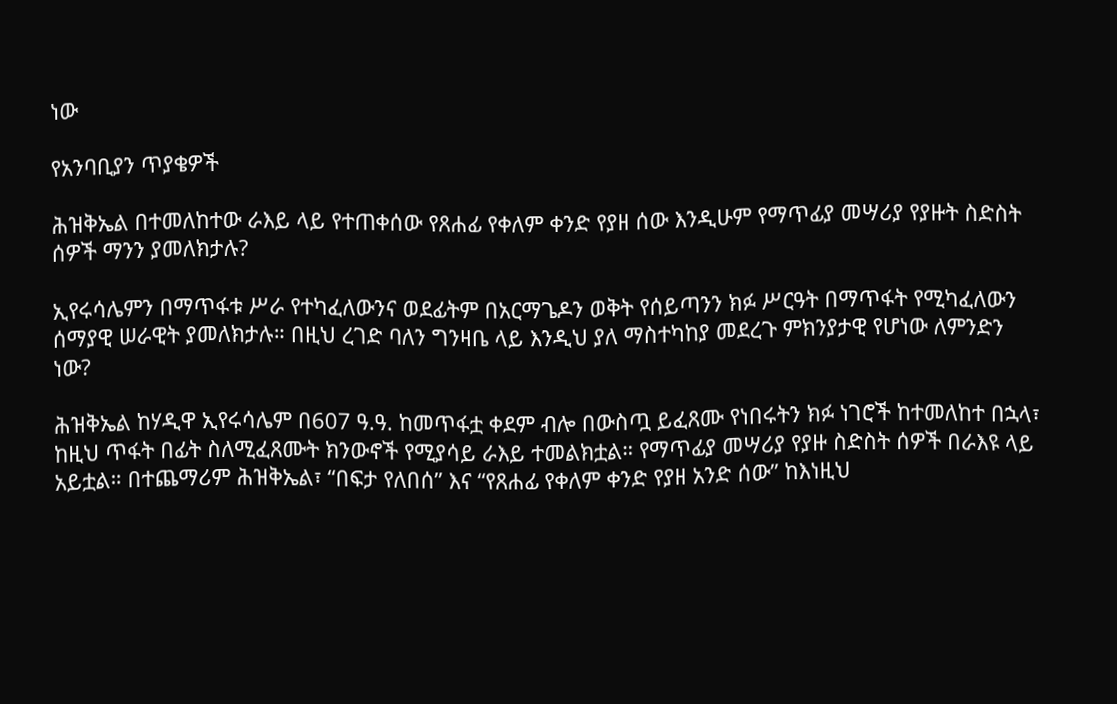ነው

የአንባቢያን ጥያቄዎች

ሕዝቅኤል በተመለከተው ራእይ ላይ የተጠቀሰው የጸሐፊ የቀለም ቀንድ የያዘ ሰው እንዲሁም የማጥፊያ መሣሪያ የያዙት ስድስት ሰዎች ማንን ያመለክታሉ?

ኢየሩሳሌምን በማጥፋቱ ሥራ የተካፈለውንና ወደፊትም በአርማጌዶን ወቅት የሰይጣንን ክፉ ሥርዓት በማጥፋት የሚካፈለውን ሰማያዊ ሠራዊት ያመለክታሉ። በዚህ ረገድ ባለን ግንዛቤ ላይ እንዲህ ያለ ማስተካከያ መደረጉ ምክንያታዊ የሆነው ለምንድን ነው?

ሕዝቅኤል ከሃዲዋ ኢየሩሳሌም በ607 ዓ.ዓ. ከመጥፋቷ ቀደም ብሎ በውስጧ ይፈጸሙ የነበሩትን ክፉ ነገሮች ከተመለከተ በኋላ፣ ከዚህ ጥፋት በፊት ስለሚፈጸሙት ክንውኖች የሚያሳይ ራእይ ተመልክቷል። የማጥፊያ መሣሪያ የያዙ ስድስት ሰዎች በራእዩ ላይ አይቷል። በተጨማሪም ሕዝቅኤል፣ “በፍታ የለበሰ” እና “የጸሐፊ የቀለም ቀንድ የያዘ አንድ ሰው” ከእነዚህ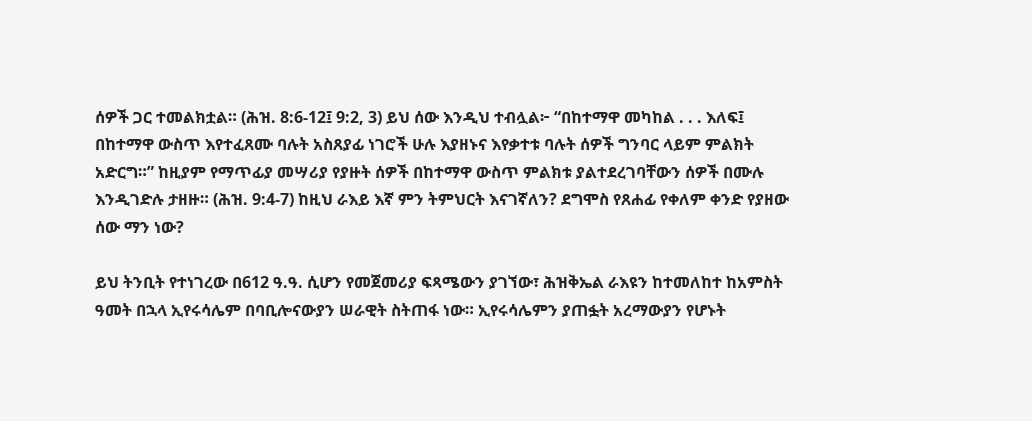ሰዎች ጋር ተመልክቷል። (ሕዝ. 8:6-12፤ 9:2, 3) ይህ ሰው እንዲህ ተብሏል፦ “በከተማዋ መካከል . . . እለፍ፤ በከተማዋ ውስጥ እየተፈጸሙ ባሉት አስጸያፊ ነገሮች ሁሉ እያዘኑና እየቃተቱ ባሉት ሰዎች ግንባር ላይም ምልክት አድርግ።” ከዚያም የማጥፊያ መሣሪያ የያዙት ሰዎች በከተማዋ ውስጥ ምልክቱ ያልተደረገባቸውን ሰዎች በሙሉ እንዲገድሉ ታዘዙ። (ሕዝ. 9:4-7) ከዚህ ራእይ እኛ ምን ትምህርት እናገኛለን? ደግሞስ የጸሐፊ የቀለም ቀንድ የያዘው ሰው ማን ነው?

ይህ ትንቢት የተነገረው በ612 ዓ.ዓ. ሲሆን የመጀመሪያ ፍጻሜውን ያገኘው፣ ሕዝቅኤል ራእዩን ከተመለከተ ከአምስት ዓመት በኋላ ኢየሩሳሌም በባቢሎናውያን ሠራዊት ስትጠፋ ነው። ኢየሩሳሌምን ያጠፏት አረማውያን የሆኑት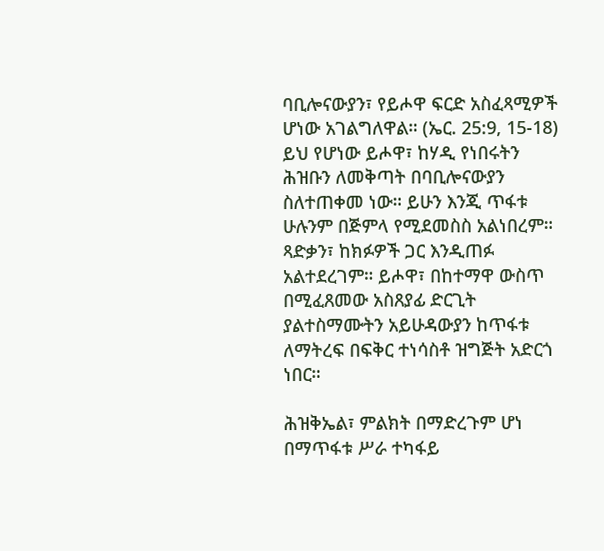ባቢሎናውያን፣ የይሖዋ ፍርድ አስፈጻሚዎች ሆነው አገልግለዋል። (ኤር. 25:9, 15-18) ይህ የሆነው ይሖዋ፣ ከሃዲ የነበሩትን ሕዝቡን ለመቅጣት በባቢሎናውያን ስለተጠቀመ ነው። ይሁን እንጂ ጥፋቱ ሁሉንም በጅምላ የሚደመስስ አልነበረም። ጻድቃን፣ ከክፉዎች ጋር እንዲጠፉ አልተደረገም። ይሖዋ፣ በከተማዋ ውስጥ በሚፈጸመው አስጸያፊ ድርጊት ያልተስማሙትን አይሁዳውያን ከጥፋቱ ለማትረፍ በፍቅር ተነሳስቶ ዝግጅት አድርጎ ነበር።

ሕዝቅኤል፣ ምልክት በማድረጉም ሆነ በማጥፋቱ ሥራ ተካፋይ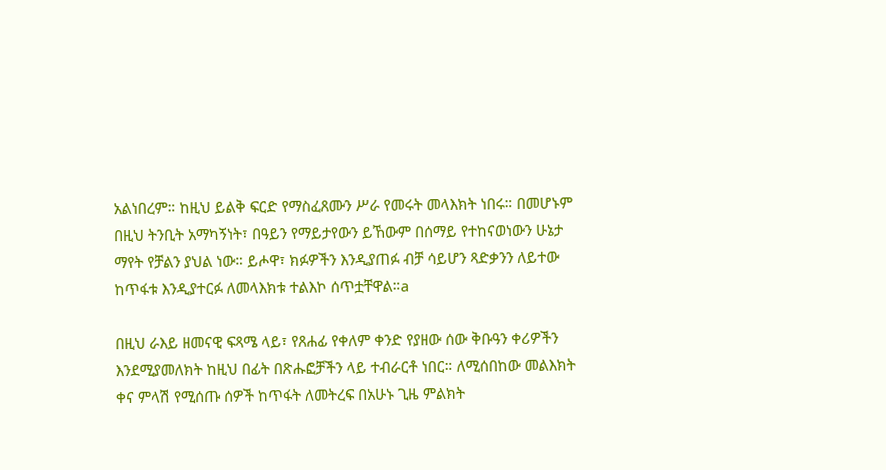አልነበረም። ከዚህ ይልቅ ፍርድ የማስፈጸሙን ሥራ የመሩት መላእክት ነበሩ። በመሆኑም በዚህ ትንቢት አማካኝነት፣ በዓይን የማይታየውን ይኸውም በሰማይ የተከናወነውን ሁኔታ ማየት የቻልን ያህል ነው። ይሖዋ፣ ክፉዎችን እንዲያጠፉ ብቻ ሳይሆን ጻድቃንን ለይተው ከጥፋቱ እንዲያተርፉ ለመላእክቱ ተልእኮ ሰጥቷቸዋል።a

በዚህ ራእይ ዘመናዊ ፍጻሜ ላይ፣ የጸሐፊ የቀለም ቀንድ የያዘው ሰው ቅቡዓን ቀሪዎችን እንደሚያመለክት ከዚህ በፊት በጽሑፎቻችን ላይ ተብራርቶ ነበር። ለሚሰበከው መልእክት ቀና ምላሽ የሚሰጡ ሰዎች ከጥፋት ለመትረፍ በአሁኑ ጊዜ ምልክት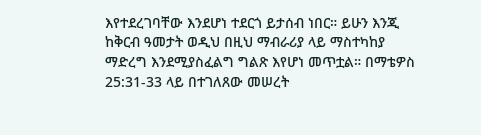እየተደረገባቸው እንደሆነ ተደርጎ ይታሰብ ነበር። ይሁን እንጂ ከቅርብ ዓመታት ወዲህ በዚህ ማብራሪያ ላይ ማስተካከያ ማድረግ እንደሚያስፈልግ ግልጽ እየሆነ መጥቷል። በማቴዎስ 25:31-33 ላይ በተገለጸው መሠረት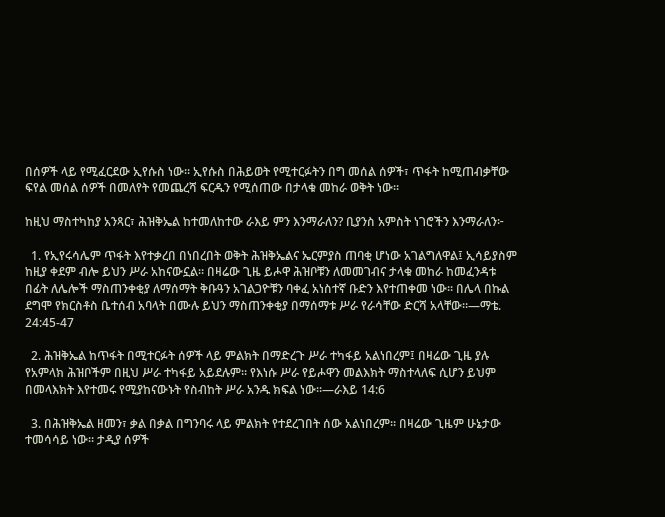በሰዎች ላይ የሚፈርደው ኢየሱስ ነው። ኢየሱስ በሕይወት የሚተርፉትን በግ መሰል ሰዎች፣ ጥፋት ከሚጠብቃቸው ፍየል መሰል ሰዎች በመለየት የመጨረሻ ፍርዱን የሚሰጠው በታላቁ መከራ ወቅት ነው።

ከዚህ ማስተካከያ አንጻር፣ ሕዝቅኤል ከተመለከተው ራእይ ምን እንማራለን? ቢያንስ አምስት ነገሮችን እንማራለን፦

  1. የኢየሩሳሌም ጥፋት እየተቃረበ በነበረበት ወቅት ሕዝቅኤልና ኤርምያስ ጠባቂ ሆነው አገልግለዋል፤ ኢሳይያስም ከዚያ ቀደም ብሎ ይህን ሥራ አከናውኗል። በዛሬው ጊዜ ይሖዋ ሕዝቦቹን ለመመገብና ታላቁ መከራ ከመፈንዳቱ በፊት ለሌሎች ማስጠንቀቂያ ለማሰማት ቅቡዓን አገልጋዮቹን ባቀፈ አነስተኛ ቡድን እየተጠቀመ ነው። በሌላ በኩል ደግሞ የክርስቶስ ቤተሰብ አባላት በሙሉ ይህን ማስጠንቀቂያ በማሰማቱ ሥራ የራሳቸው ድርሻ አላቸው።—ማቴ. 24:45-47

  2. ሕዝቅኤል ከጥፋት በሚተርፉት ሰዎች ላይ ምልክት በማድረጉ ሥራ ተካፋይ አልነበረም፤ በዛሬው ጊዜ ያሉ የአምላክ ሕዝቦችም በዚህ ሥራ ተካፋይ አይደሉም። የእነሱ ሥራ የይሖዋን መልእክት ማስተላለፍ ሲሆን ይህም በመላእክት እየተመሩ የሚያከናውኑት የስብከት ሥራ አንዱ ክፍል ነው።—ራእይ 14:6

  3. በሕዝቅኤል ዘመን፣ ቃል በቃል በግንባሩ ላይ ምልክት የተደረገበት ሰው አልነበረም። በዛሬው ጊዜም ሁኔታው ተመሳሳይ ነው። ታዲያ ሰዎች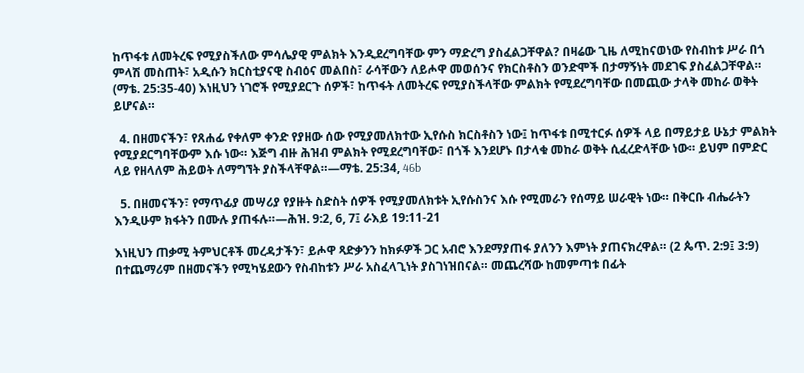ከጥፋቱ ለመትረፍ የሚያስችለው ምሳሌያዊ ምልክት እንዲደረግባቸው ምን ማድረግ ያስፈልጋቸዋል? በዛሬው ጊዜ ለሚከናወነው የስብከቱ ሥራ በጎ ምላሽ መስጠት፣ አዲሱን ክርስቲያናዊ ስብዕና መልበስ፣ ራሳቸውን ለይሖዋ መወሰንና የክርስቶስን ወንድሞች በታማኝነት መደገፍ ያስፈልጋቸዋል። (ማቴ. 25:35-40) እነዚህን ነገሮች የሚያደርጉ ሰዎች፣ ከጥፋት ለመትረፍ የሚያስችላቸው ምልክት የሚደረግባቸው በመጪው ታላቅ መከራ ወቅት ይሆናል።

  4. በዘመናችን፣ የጸሐፊ የቀለም ቀንድ የያዘው ሰው የሚያመለክተው ኢየሱስ ክርስቶስን ነው፤ ከጥፋቱ በሚተርፉ ሰዎች ላይ በማይታይ ሁኔታ ምልክት የሚያደርግባቸውም እሱ ነው። እጅግ ብዙ ሕዝብ ምልክት የሚደረግባቸው፣ በጎች እንደሆኑ በታላቁ መከራ ወቅት ሲፈረድላቸው ነው። ይህም በምድር ላይ የዘላለም ሕይወት ለማግኘት ያስችላቸዋል።—ማቴ. 25:34, 46b

  5. በዘመናችን፣ የማጥፊያ መሣሪያ የያዙት ስድስት ሰዎች የሚያመለክቱት ኢየሱስንና እሱ የሚመራን የሰማይ ሠራዊት ነው። በቅርቡ ብሔራትን እንዲሁም ክፋትን በሙሉ ያጠፋሉ።—ሕዝ. 9:2, 6, 7፤ ራእይ 19:11-21

እነዚህን ጠቃሚ ትምህርቶች መረዳታችን፣ ይሖዋ ጻድቃንን ከክፉዎች ጋር አብሮ እንደማያጠፋ ያለንን እምነት ያጠናክረዋል። (2 ጴጥ. 2:9፤ 3:9) በተጨማሪም በዘመናችን የሚካሄደውን የስብከቱን ሥራ አስፈላጊነት ያስገነዝበናል። መጨረሻው ከመምጣቱ በፊት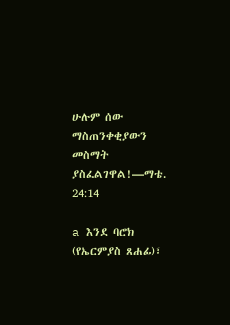ሁሉም ሰው ማስጠንቀቂያውን መስማት ያስፈልገዋል!—ማቴ. 24:14

a እንደ ባሮክ (የኤርምያስ ጸሐፊ)፣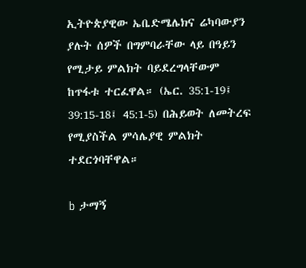ኢትዮጵያዊው ኤቤድሜሌክና ሬካባውያን ያሉት ሰዎች በግምባራቸው ላይ በዓይን የሚታይ ምልክት ባይደረግላቸውም ከጥፋቱ ተርፈዋል። (ኤር. 35:1-19፤ 39:15-18፤ 45:1-5) በሕይወት ለመትረፍ የሚያስችል ምሳሌያዊ ምልክት ተደርጎባቸዋል።

b ታማኝ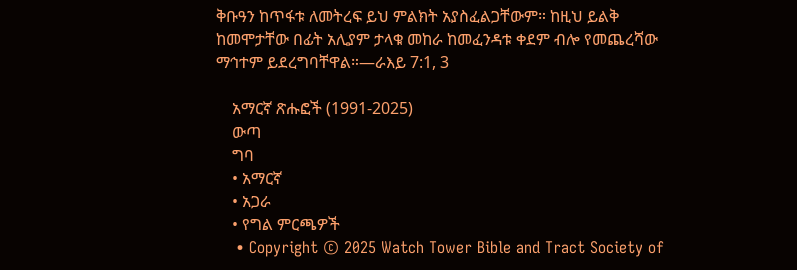ቅቡዓን ከጥፋቱ ለመትረፍ ይህ ምልክት አያስፈልጋቸውም። ከዚህ ይልቅ ከመሞታቸው በፊት አሊያም ታላቁ መከራ ከመፈንዳቱ ቀደም ብሎ የመጨረሻው ማኅተም ይደረግባቸዋል።—ራእይ 7:1, 3

    አማርኛ ጽሑፎች (1991-2025)
    ውጣ
    ግባ
    • አማርኛ
    • አጋራ
    • የግል ምርጫዎች
    • Copyright © 2025 Watch Tower Bible and Tract Society of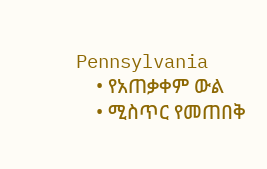Pennsylvania
    • የአጠቃቀም ውል
    • ሚስጥር የመጠበቅ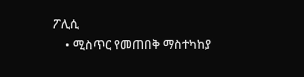ፖሊሲ
    • ሚስጥር የመጠበቅ ማስተካከያ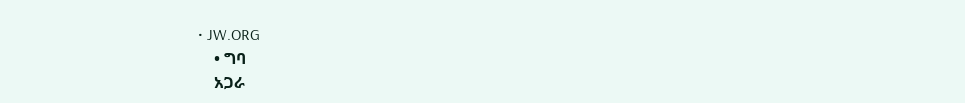• JW.ORG
    • ግባ
    አጋራ